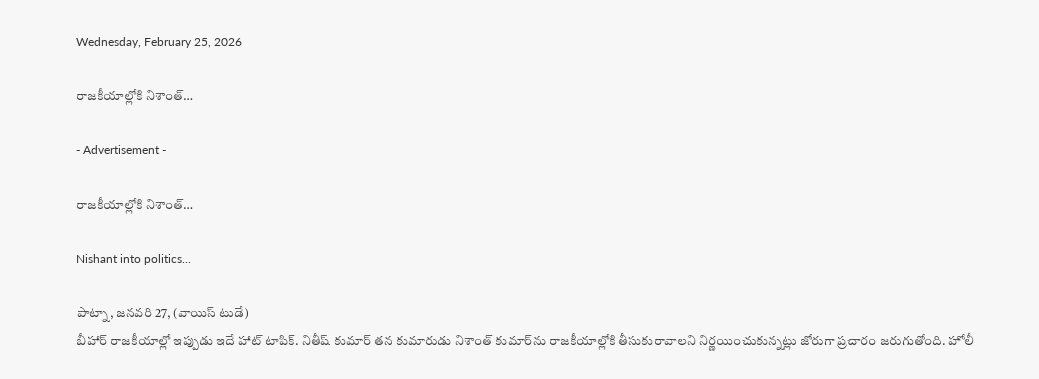Wednesday, February 25, 2026

రాజకీయాల్లోకి నిశాంత్…

- Advertisement -

రాజకీయాల్లోకి నిశాంత్…

Nishant into politics...

పాట్నా, జనవరి 27, (వాయిస్ టుడే)
బీహార్ రాజకీయాల్లో ఇప్పుడు ఇదే హాట్ టాపిక్. నితీష్ కుమార్ తన కుమారుడు నిశాంత్ కుమార్‌ను రాజకీయాల్లోకి తీసుకురావాలని నిర్ణయించుకున్నట్లు జోరుగా ప్రచారం జరుగుతోంది. హోలీ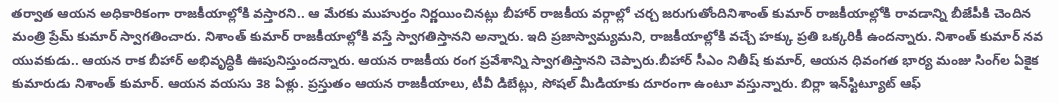తర్వాత ఆయన అధికారికంగా రాజకీయాల్లోకి వస్తారని.. ఆ మేరకు ముహుర్తం నిర్ణయించినట్లు బీహార్ రాజకీయ వర్గాల్లో చర్చ జరుగుతోందినిశాంత్ కుమార్ రాజకీయాల్లోకి రావడాన్ని బీజేపీకి చెందిన మంత్రి ప్రేమ్ కుమార్ స్వాగతించారు. నిశాంత్ కుమార్ రాజకీయాల్లోకి వస్తే స్వాగతిస్తానని అన్నారు. ఇది ప్రజాస్వామ్యమని, రాజకీయాల్లోకి వచ్చే హక్కు ప్రతి ఒక్కరికీ ఉందన్నారు. నిశాంత్ కుమార్ నవ యువకుడు.. ఆయన రాక బీహార్ అభివృద్ధికి ఊపునిస్తుందన్నారు. ఆయన రాజకీయ రంగ ప్రవేశాన్ని స్వాగతిస్తానని చెప్పారు.బీహార్ సీఎం నితీష్ కుమార్, ఆయన ధివంగత భార్య మంజు సింగ్‌ల ఏకైక కుమారుడు నిశాంత్ కుమార్. ఆయన వయసు 38 ఏళ్లు. ప్రస్తుతం ఆయన రాజకీయాలు, టీవీ డిబేట్లు, సోషల్ మీడియాకు దూరంగా ఉంటూ వస్తున్నారు. బిర్లా ఇన్‌స్టిట్యూట్ ఆఫ్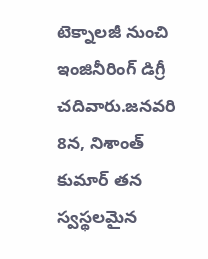టెక్నాలజీ నుంచి ఇంజినీరింగ్‌ డిగ్రీ చదివారు.జనవరి 8న, నిశాంత్ కుమార్ తన స్వస్థలమైన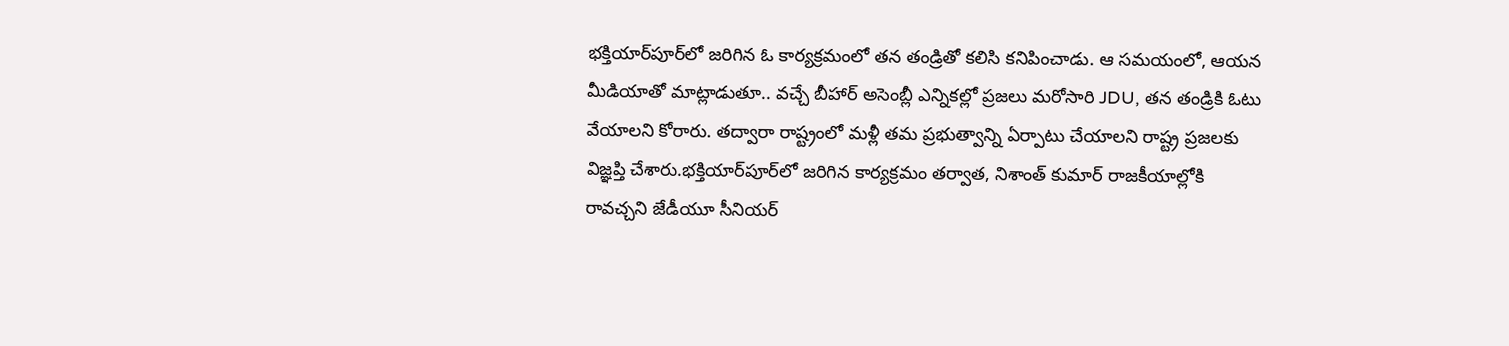భక్తియార్‌పూర్‌లో జరిగిన ఓ కార్యక్రమంలో తన తండ్రితో కలిసి కనిపించాడు. ఆ సమయంలో, ఆయన మీడియాతో మాట్లాడుతూ.. వచ్చే బీహార్‌ అసెంబ్లీ ఎన్నికల్లో ప్రజలు మరోసారి JDU, తన తండ్రికి ఓటు వేయాలని కోరారు. తద్వారా రాష్ట్రంలో మళ్లీ తమ ప్రభుత్వాన్ని ఏర్పాటు చేయాలని రాష్ట్ర ప్రజలకు విజ్ఞప్తి చేశారు.భక్తియార్‌పూర్‌లో జరిగిన కార్యక్రమం తర్వాత, నిశాంత్ కుమార్ రాజకీయాల్లోకి రావచ్చని జేడీయూ సీనియర్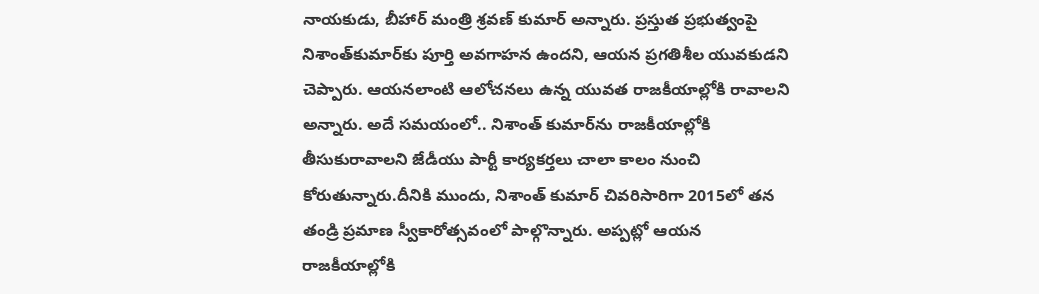నాయకుడు, బీహార్ మంత్రి శ్రవణ్ కుమార్ అన్నారు. ప్రస్తుత ప్రభుత్వంపై నిశాంత్‌కుమార్‌కు పూర్తి అవగాహన ఉందని, ఆయన ప్రగతిశీల యువకుడని చెప్పారు. ఆయనలాంటి ఆలోచనలు ఉన్న యువత రాజకీయాల్లోకి రావాలని అన్నారు. అదే సమయంలో.. నిశాంత్ కుమార్‌ను రాజకీయాల్లోకి తీసుకురావాలని జేడీయు పార్టీ కార్యకర్తలు చాలా కాలం నుంచి కోరుతున్నారు.దీనికి ముందు, నిశాంత్ కుమార్ చివరిసారిగా 2015లో తన తండ్రి ప్రమాణ స్వీకారోత్సవంలో పాల్గొన్నారు. అప్పట్లో ఆయన రాజకీయాల్లోకి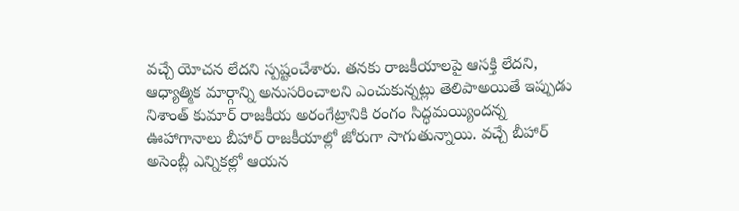వచ్చే యోచన లేదని స్పష్టంచేశారు. తనకు రాజకీయాలపై ఆసక్తి లేదని, ఆధ్యాత్మిక మార్గాన్ని అనుసరించాలని ఎంచుకున్నట్లు తెలిపాఅయితే ఇప్పుడు నిశాంత్ కుమార్ రాజకీయ అరంగేట్రానికి రంగం సిద్ధమయ్యిందన్న ఊహాగానాలు బీహార్ రాజకీయాల్లో జోరుగా సాగుతున్నాయి. వచ్చే బీహార్ అసెంబ్లీ ఎన్నికల్లో ఆయన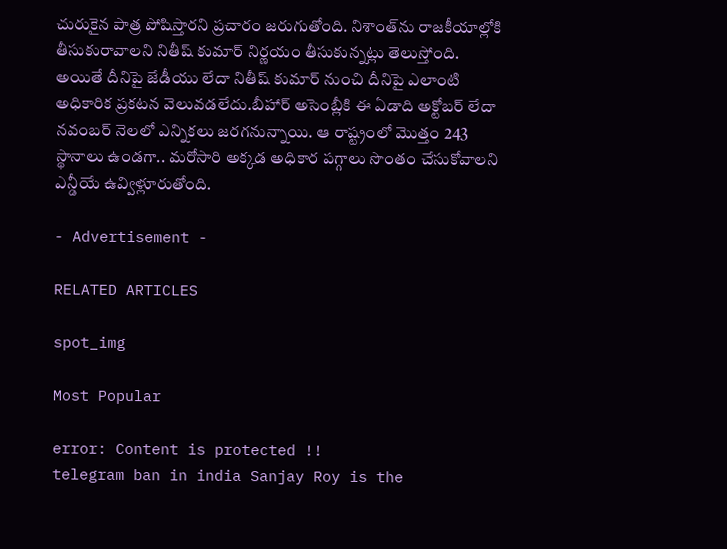చురుకైన పాత్ర పోషిస్తారని ప్రచారం జరుగుతోంది. నిశాంత్‌ను రాజకీయాల్లోకి తీసుకురావాలని నితీష్ కుమార్ నిర్ణయం తీసుకున్నట్లు తెలుస్తోంది. అయితే దీనిపై జేడీయు లేదా నితీష్ కుమార్ నుంచి దీనిపై ఎలాంటి అధికారిక ప్రకటన వెలువడలేదు.బీహార్ అసెంబ్లీకి ఈ ఏడాది అక్టోబర్ లేదా నవంబర్ నెలలో ఎన్నికలు జరగనున్నాయి. ఆ రాష్ట్రంలో మొత్తం 243 స్థానాలు ఉండగా.. మరోసారి అక్కడ అధికార పగ్గాలు సొంతం చేసుకోవాలని ఎన్డీయే ఉవ్విళ్లూరుతోంది.

- Advertisement -

RELATED ARTICLES

spot_img

Most Popular

error: Content is protected !!
telegram ban in india Sanjay Roy is the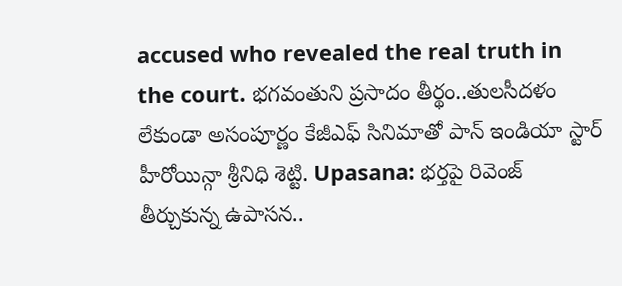accused who revealed the real truth in the court. భగవంతుని ప్రసాదం తీర్థం..తులసీదళం లేకుండా అసంపూర్ణం కేజీఎఫ్ సినిమాతో పాన్ ఇండియా స్టార్ హీరోయిన్గా శ్రీనిధి శెట్టి. Upasana: భర్తపై రివెంజ్ తీర్చుకున్న ఉపాసన..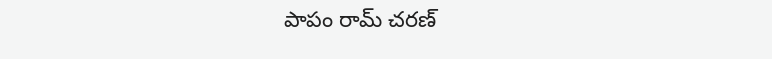పాపం రామ్ చరణ్